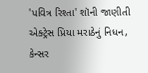'પવિત્ર રિશ્તા' શૉની જાણીતી એક્ટ્રેસ પ્રિયા મરાઠેનું નિધન, કેન્સર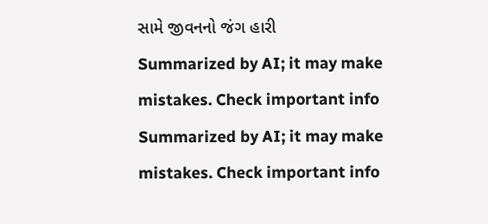સામે જીવનનો જંગ હારી
Summarized by AI; it may make mistakes. Check important info
Summarized by AI; it may make mistakes. Check important info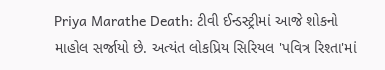Priya Marathe Death: ટીવી ઈન્ડસ્ટ્રીમાં આજે શોકનો માહોલ સર્જાયો છે. અત્યંત લોકપ્રિય સિરિયલ 'પવિત્ર રિશ્તા'માં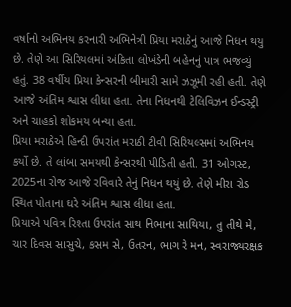વર્ષાનો અભિનય કરનારી અભિનેત્રી પ્રિયા મરાઠેનું આજે નિધન થયુ છે. તેણે આ સિરિયલમાં અંકિતા લોખંડેની બહેનનું પાત્ર ભજવ્યું હતું. 38 વર્ષીય પ્રિયા કેન્સરની બીમારી સામે ઝઝૂમી રહી હતી. તેણે આજે અંતિમ શ્વાસ લીધા હતા. તેના નિધનથી ટેલિવિઝન ઈન્ડસ્ટ્રી અને ચાહકો શોકમય બન્યા હતા.
પ્રિયા મરાઠેએ હિન્દી ઉપરાંત મરાઠી ટીવી સિરિયલ્સમાં અભિનય કર્યો છે. તે લાંબા સમયથી કેન્સરથી પીડિતી હતી. 31 ઓગસ્ટ, 2025ના રોજ આજે રવિવારે તેનું નિધન થયું છે. તેણે મીરા રોડ સ્થિત પોતાના ઘરે અંતિમ શ્વાસ લીધા હતા.
પ્રિયાએ પવિત્ર રિશ્તા ઉપરાંત સાથ નિભાના સાથિયા, તુ તીથે મે, ચાર દિવસ સાસુચે, કસમ સે, ઉતરન, ભાગ રે મન, સ્વરાજ્યરક્ષક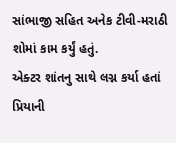સાંભાજી સહિત અનેક ટીવી-મરાઠી શોમાં કામ કર્યું હતું.
એક્ટર શાંતનુ સાથે લગ્ન કર્યા હતાં
પ્રિયાની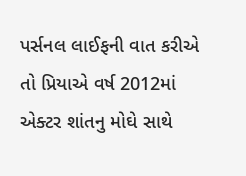પર્સનલ લાઈફની વાત કરીએ તો પ્રિયાએ વર્ષ 2012માં એક્ટર શાંતનુ મોઘે સાથે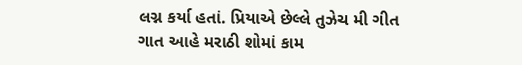લગ્ન કર્યા હતાં. પ્રિયાએ છેલ્લે તુઝેચ મી ગીત ગાત આહે મરાઠી શોમાં કામ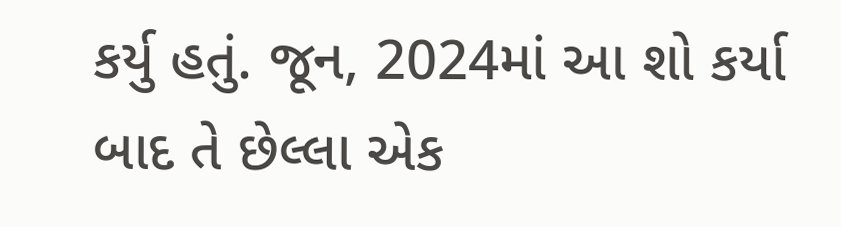કર્યુ હતું. જૂન, 2024માં આ શો કર્યા બાદ તે છેલ્લા એક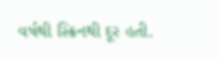વર્ષથી સ્ક્રિનથી દૂર હતી.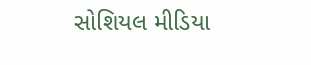સોશિયલ મીડિયા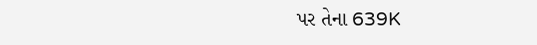પર તેના 639K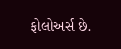ફોલોઅર્સ છે.